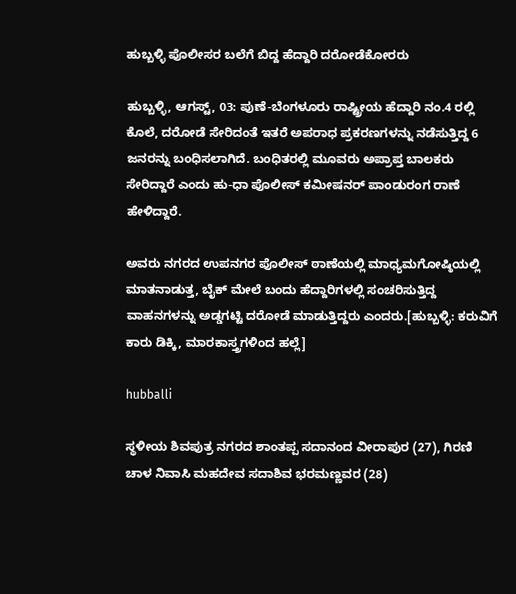ಹುಬ್ಬಳ್ಳಿ ಪೊಲೀಸರ ಬಲೆಗೆ ಬಿದ್ದ ಹೆದ್ದಾರಿ ದರೋಡೆಕೋರರು

ಹುಬ್ಬಳ್ಳಿ, ಆಗಸ್ಟ್, 03: ಪುಣೆ-ಬೆಂಗಳೂರು ರಾಷ್ಟ್ರೀಯ ಹೆದ್ದಾರಿ ನಂ.4 ರಲ್ಲಿ ಕೊಲೆ, ದರೋಡೆ ಸೇರಿದಂತೆ ಇತರೆ ಅಪರಾಧ ಪ್ರಕರಣಗಳನ್ನು ನಡೆಸುತ್ತಿದ್ದ 6 ಜನರನ್ನು ಬಂಧಿಸಲಾಗಿದೆ. ಬಂಧಿತರಲ್ಲಿ ಮೂವರು ಅಪ್ರಾಪ್ತ ಬಾಲಕರು ಸೇರಿದ್ದಾರೆ ಎಂದು ಹು-ಧಾ ಪೊಲೀಸ್ ಕಮೀಷನರ್ ಪಾಂಡುರಂಗ ರಾಣೆ ಹೇಳಿದ್ದಾರೆ.

ಅವರು ನಗರದ ಉಪನಗರ ಪೊಲೀಸ್ ಠಾಣೆಯಲ್ಲಿ ಮಾಧ್ಯಮಗೋಷ್ಠಿಯಲ್ಲಿ ಮಾತನಾಡುತ್ತ, ಬೈಕ್ ಮೇಲೆ ಬಂದು ಹೆದ್ದಾರಿಗಳಲ್ಲಿ ಸಂಚರಿಸುತ್ತಿದ್ದ ವಾಹನಗಳನ್ನು ಅಡ್ಡಗಟ್ಟಿ ದರೋಡೆ ಮಾಡುತ್ತಿದ್ದರು ಎಂದರು.[ಹುಬ್ಬಳ್ಳಿ: ಕರುವಿಗೆ ಕಾರು ಡಿಕ್ಕಿ, ಮಾರಕಾಸ್ತ್ರಗಳಿಂದ ಹಲ್ಲೆ]

hubballi

ಸ್ಥಳೀಯ ಶಿವಪುತ್ರ ನಗರದ ಶಾಂತಪ್ಪ ಸದಾನಂದ ವೀರಾಪುರ (27), ಗಿರಣಿ ಚಾಳ ನಿವಾಸಿ ಮಹದೇವ ಸದಾಶಿವ ಭರಮಣ್ಣವರ (28)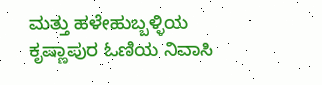ಮತ್ತು ಹಳೇಹುಬ್ಬಳ್ಳಿಯ ಕೃಷ್ಣಾಪುರ ಓಣಿಯ ನಿವಾಸಿ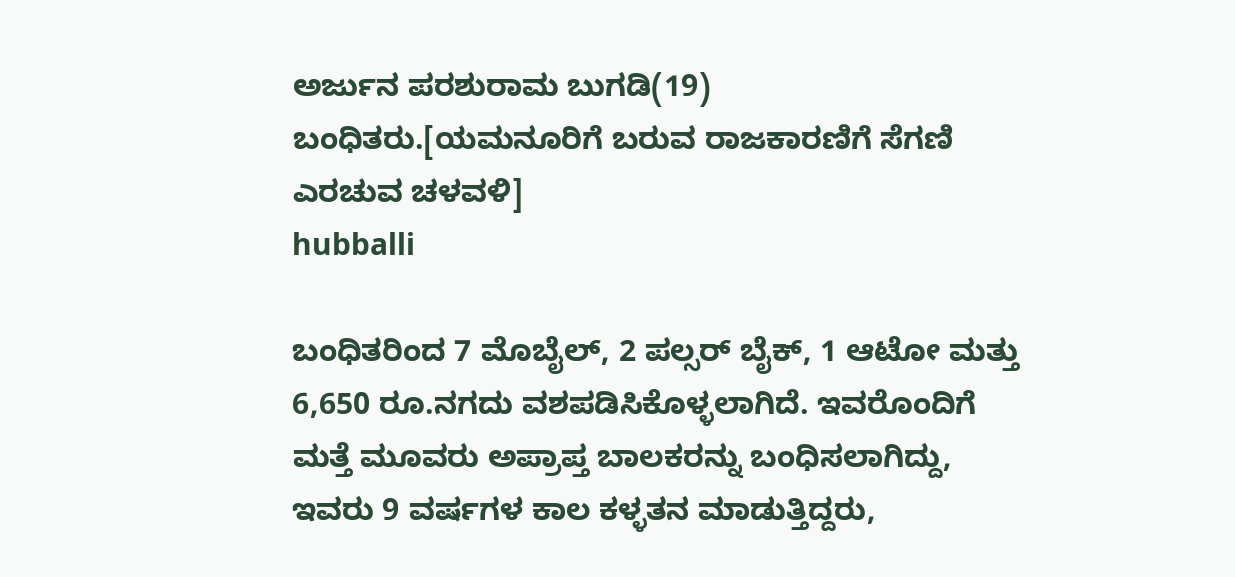ಅರ್ಜುನ ಪರಶುರಾಮ ಬುಗಡಿ(19) ಬಂಧಿತರು.[ಯಮನೂರಿಗೆ ಬರುವ ರಾಜಕಾರಣಿಗೆ ಸೆಗಣಿ ಎರಚುವ ಚಳವಳಿ]
hubballi

ಬಂಧಿತರಿಂದ 7 ಮೊಬೈಲ್, 2 ಪಲ್ಸರ್ ಬೈಕ್, 1 ಆಟೋ ಮತ್ತು 6,650 ರೂ.ನಗದು ವಶಪಡಿಸಿಕೊಳ್ಳಲಾಗಿದೆ. ಇವರೊಂದಿಗೆ ಮತ್ತೆ ಮೂವರು ಅಪ್ರಾಪ್ತ ಬಾಲಕರನ್ನು ಬಂಧಿಸಲಾಗಿದ್ದು, ಇವರು 9 ವರ್ಷಗಳ ಕಾಲ ಕಳ್ಳತನ ಮಾಡುತ್ತಿದ್ದರು,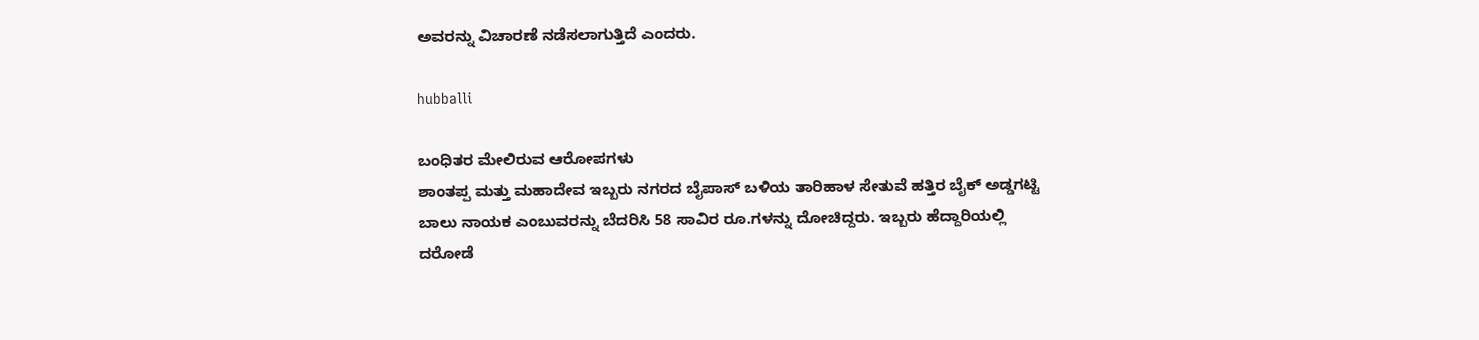ಅವರನ್ನು ವಿಚಾರಣೆ ನಡೆಸಲಾಗುತ್ತಿದೆ ಎಂದರು.

hubballi

ಬಂಧಿತರ ಮೇಲಿರುವ ಆರೋಪಗಳು
ಶಾಂತಪ್ಪ ಮತ್ತು ಮಹಾದೇವ ಇಬ್ಬರು ನಗರದ ಬೈಪಾಸ್ ಬಳಿಯ ತಾರಿಹಾಳ ಸೇತುವೆ ಹತ್ತಿರ ಬೈಕ್ ಅಡ್ಡಗಟ್ಟಿ ಬಾಲು ನಾಯಕ ಎಂಬುವರನ್ನು ಬೆದರಿಸಿ 58 ಸಾವಿರ ರೂ.ಗಳನ್ನು ದೋಚಿದ್ದರು. ಇಬ್ಬರು ಹೆದ್ದಾರಿಯಲ್ಲಿ ದರೋಡೆ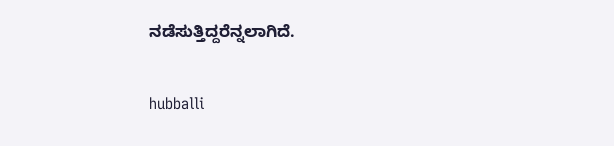ನಡೆಸುತ್ತಿದ್ದರೆನ್ನಲಾಗಿದೆ.

hubballi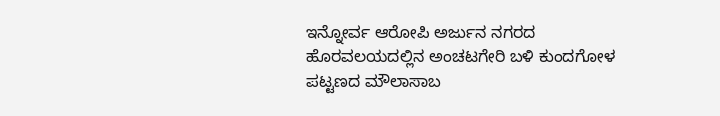ಇನ್ನೋರ್ವ ಆರೋಪಿ ಅರ್ಜುನ ನಗರದ ಹೊರವಲಯದಲ್ಲಿನ ಅಂಚಟಗೇರಿ ಬಳಿ ಕುಂದಗೋಳ ಪಟ್ಟಣದ ಮೌಲಾಸಾಬ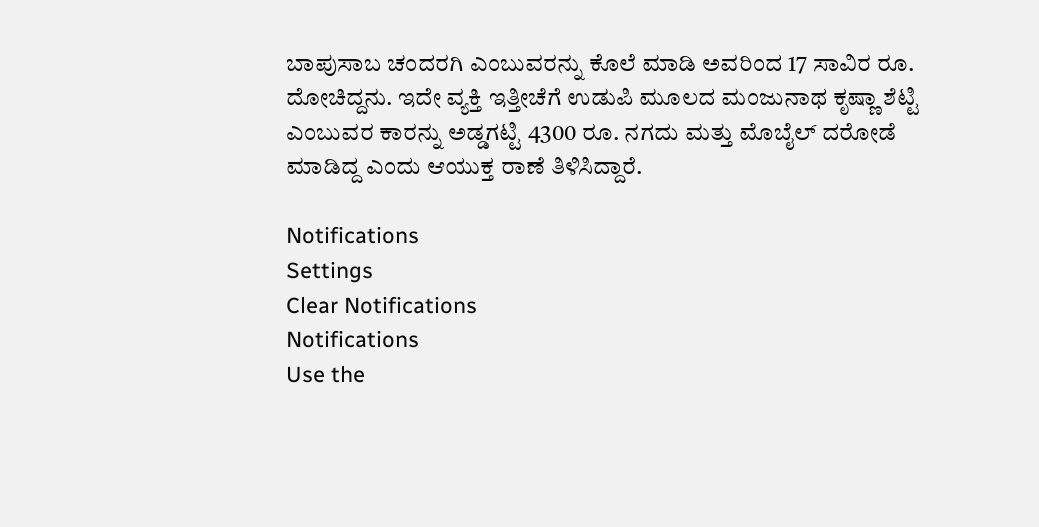ಬಾಪುಸಾಬ ಚಂದರಗಿ ಎಂಬುವರನ್ನು ಕೊಲೆ ಮಾಡಿ ಅವರಿಂದ 17 ಸಾವಿರ ರೂ. ದೋಚಿದ್ದನು. ಇದೇ ವ್ಯಕ್ತಿ ಇತ್ತೀಚೆಗೆ ಉಡುಪಿ ಮೂಲದ ಮಂಜುನಾಥ ಕೃಷ್ಣಾ ಶೆಟ್ಟಿ ಎಂಬುವರ ಕಾರನ್ನು ಅಡ್ಡಗಟ್ಟಿ 4300 ರೂ. ನಗದು ಮತ್ತು ಮೊಬೈಲ್ ದರೋಡೆ ಮಾಡಿದ್ದ ಎಂದು ಆಯುಕ್ತ ರಾಣೆ ತಿಳಿಸಿದ್ದಾರೆ.

Notifications
Settings
Clear Notifications
Notifications
Use the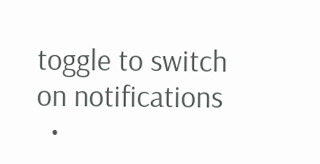toggle to switch on notifications
  •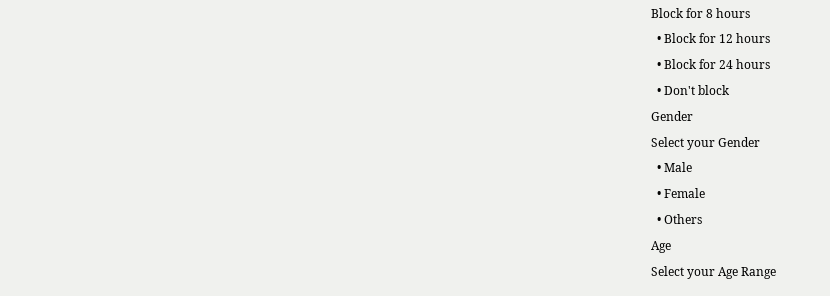Block for 8 hours
  • Block for 12 hours
  • Block for 24 hours
  • Don't block
Gender
Select your Gender
  • Male
  • Female
  • Others
Age
Select your Age Range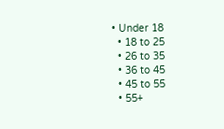• Under 18
  • 18 to 25
  • 26 to 35
  • 36 to 45
  • 45 to 55
  • 55+